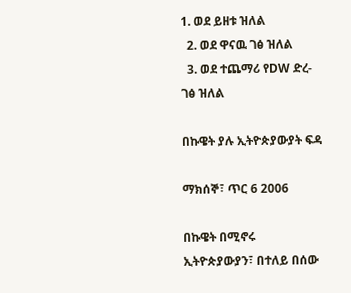1. ወደ ይዘቱ ዝለል
  2. ወደ ዋናዉ ገፅ ዝለል
  3. ወደ ተጨማሪ የDW ድረ-ገፅ ዝለል

በኩዌት ያሉ ኢትዮጵያውያት ፍዳ

ማክሰኞ፣ ጥር 6 2006

በኩዌት በሚኖሩ ኢትዮጵያውያን፣ በተለይ በሰው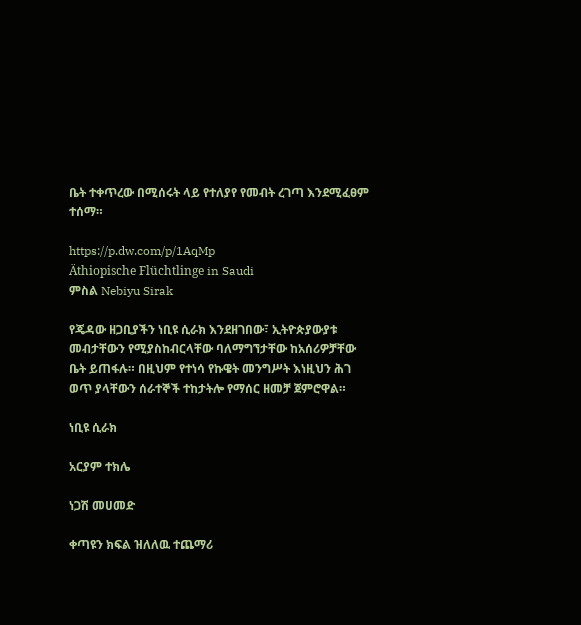ቤት ተቀጥረው በሚሰሩት ላይ የተለያየ የመብት ረገጣ እንደሚፈፀም ተሰማ።

https://p.dw.com/p/1AqMp
Äthiopische Flüchtlinge in Saudi
ምስል Nebiyu Sirak

የጄዳው ዘጋቢያችን ነቢዩ ሲራክ እንደዘገበው፣ ኢትዮጵያውያቱ መብታቸውን የሚያስከብርላቸው ባለማግኘታቸው ከአሰሪዎቻቸው ቤት ይጠፋሉ። በዚህም የተነሳ የኩዌት መንግሥት እነዚህን ሕገ ወጥ ያላቸውን ሰራተኞች ተከታትሎ የማሰር ዘመቻ ጀምሮዋል።

ነቢዩ ሲራክ

አርያም ተክሌ

ነጋሽ መሀመድ

ቀጣዩን ክፍል ዝለለዉ ተጨማሪ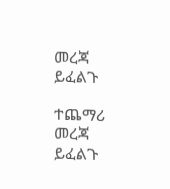መረጃ ይፈልጉ

ተጨማሪ መረጃ ይፈልጉ